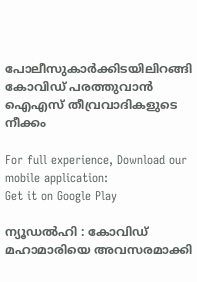പോലീസുകാര്‍ക്കിടയിലിറങ്ങി കോവിഡ് പരത്തുവാന്‍ ഐഎസ് തീവ്രവാദികളുടെ നീക്കം

For full experience, Download our mobile application:
Get it on Google Play

ന്യൂഡല്‍ഹി : കോവിഡ് മഹാമാരിയെ അവസരമാക്കി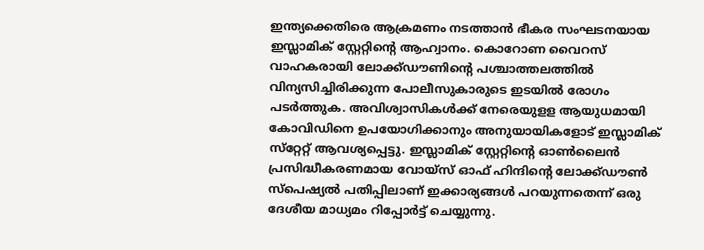ഇന്ത്യക്കെതിരെ ആക്രമണം നടത്താന്‍ ഭീകര സംഘടനയായ ഇസ്ലാമിക് സ്റ്റേറ്റിന്റെ ആഹ്വാനം. കൊറോണ വൈറസ് വാഹകരായി ലോക്ക്ഡൗണിന്റെ പശ്ചാത്തലത്തില്‍ വിന്യസിച്ചിരിക്കുന്ന പോലീസുകാരുടെ ഇടയില്‍ രോഗം പടര്‍ത്തുക. അവിശ്വാസികള്‍ക്ക് നേരെയുളള ആയുധമായി കോവിഡിനെ ഉപയോഗിക്കാനും അനുയായികളോട് ഇസ്ലാമിക് സ്‌റ്റേറ്റ് ആവശ്യപ്പെട്ടു. ഇസ്ലാമിക് സ്റ്റേറ്റിന്റെ ഓണ്‍ലൈന്‍ പ്രസിദ്ധീകരണമായ വോയ്‌സ് ഓഫ് ഹിന്ദിന്റെ ലോക്ക്ഡൗണ്‍ സ്‌പെഷ്യല്‍ പതിപ്പിലാണ് ഇക്കാര്യങ്ങള്‍ പറയുന്നതെന്ന് ഒരു ദേശീയ മാധ്യമം റിപ്പോര്‍ട്ട് ചെയ്യുന്നു.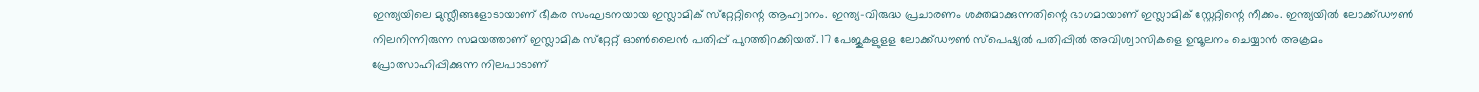ഇന്ത്യയിലെ മുസ്ലീങ്ങളോടായാണ് ഭീകര സംഘടനയായ ഇസ്ലാമിക് സ്‌റ്റേറ്റിന്റെ ആഹ്വാനം. ഇന്ത്യ-വിരുദ്ധ പ്രചാരണം ശക്തമാക്കുന്നതിന്റെ ഭാഗമായാണ് ഇസ്ലാമിക് സ്റ്റേറ്റിന്റെ നീക്കം. ഇന്ത്യയില്‍ ലോക്ക്ഡൗണ്‍ നിലനിന്നിരുന്ന സമയത്താണ് ഇസ്ലാമിക സ്‌റ്റേറ്റ് ഓണ്‍ലൈന്‍ പതിപ്പ് പുറത്തിറക്കിയത്. 17 പേജുകളുളള ലോക്ക്ഡൗണ്‍ സ്‌പെഷ്യല്‍ പതിപ്പില്‍ അവിശ്വാസികളെ ഉന്മൂലനം ചെയ്യാന്‍ അക്രമം പ്രോത്സാഹിപ്പിക്കുന്ന നിലപാടാണ്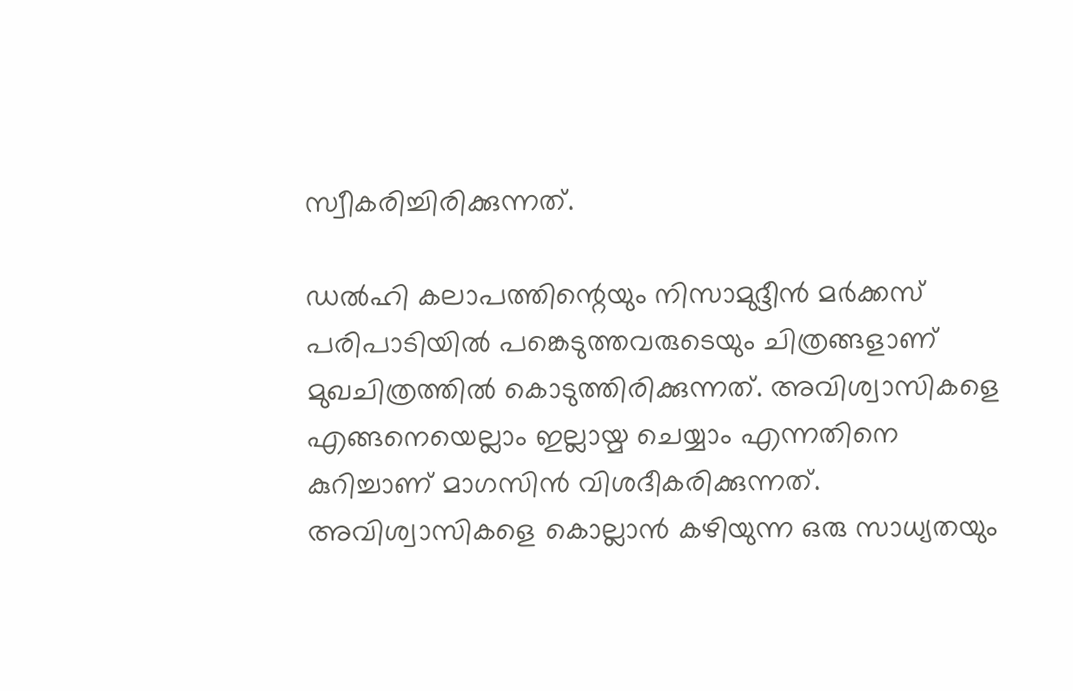സ്വീകരിച്ചിരിക്കുന്നത്.

ഡല്‍ഹി കലാപത്തിന്റെയും നിസാമുദ്ദീന്‍ മര്‍ക്കസ് പരിപാടിയില്‍ പങ്കെടുത്തവരുടെയും ചിത്രങ്ങളാണ് മുഖചിത്രത്തില്‍ കൊടുത്തിരിക്കുന്നത്. അവിശ്വാസികളെ എങ്ങനെയെല്ലാം ഇല്ലായ്മ ചെയ്യാം എന്നതിനെ കുറിച്ചാണ് മാഗസിന്‍ വിശദീകരിക്കുന്നത്. അവിശ്വാസികളെ കൊല്ലാന്‍ കഴിയുന്ന ഒരു സാധ്യതയും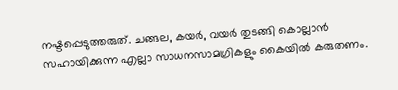നഷ്ടപ്പെടുത്തരുത്. ചങ്ങല, കയര്‍, വയര്‍ തുടങ്ങി കൊല്ലാന്‍ സഹായിക്കുന്ന എല്ലാ സാധനസാമഗ്രികളും കൈയില്‍ കരുതണം.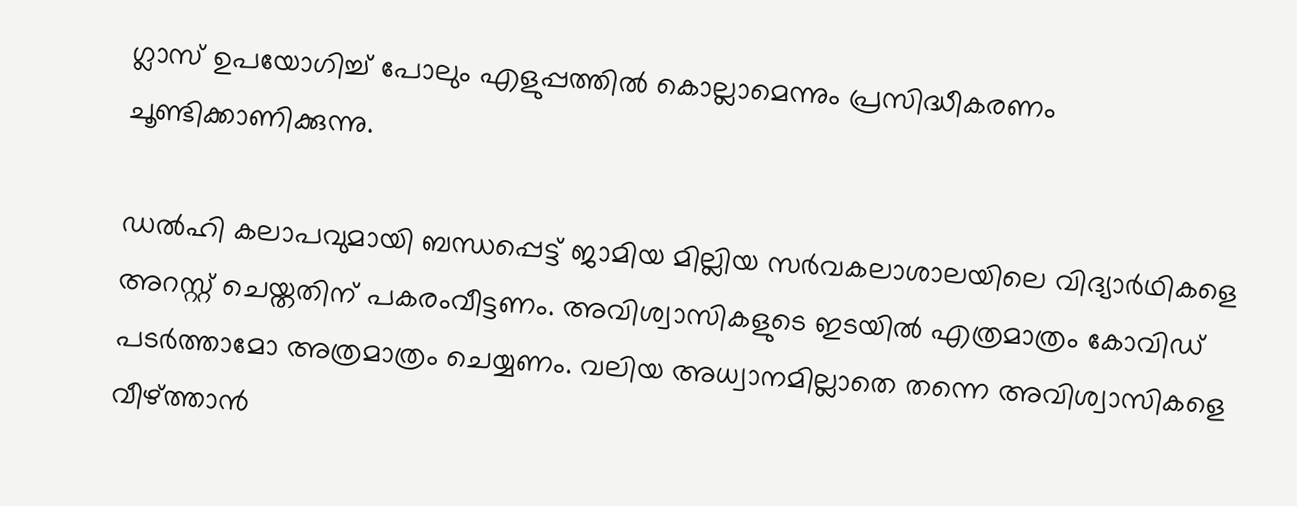ഗ്ലാസ് ഉപയോഗിച്ച്‌ പോലും എളുപ്പത്തില്‍ കൊല്ലാമെന്നും പ്രസിദ്ധീകരണം ചൂണ്ടിക്കാണിക്കുന്നു.

ഡല്‍ഹി കലാപവുമായി ബന്ധപ്പെട്ട് ജാമിയ മില്ലിയ സര്‍വകലാശാലയിലെ വിദ്യാര്‍ഥികളെ അറസ്റ്റ് ചെയ്തതിന് പകരംവീട്ടണം. അവിശ്വാസികളുടെ ഇടയില്‍ എത്രമാത്രം കോവിഡ് പടര്‍ത്താമോ അത്രമാത്രം ചെയ്യണം. വലിയ അധ്വാനമില്ലാതെ തന്നെ അവിശ്വാസികളെ വീഴ്ത്താന്‍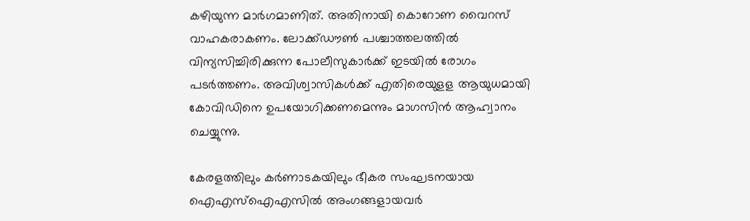കഴിയുന്ന മാര്‍ഗമാണിത്. അതിനായി കൊറോണ വൈറസ് വാഹകരാകണം. ലോക്ക്ഡൗണ്‍ പശ്ചാത്തലത്തില്‍ വിന്യസിച്ചിരിക്കുന്ന പോലീസുകാര്‍ക്ക് ഇടയില്‍ രോഗം പടര്‍ത്തണം. അവിശ്വാസികള്‍ക്ക് എതിരെയുളള ആയുധമായി കോവിഡിനെ ഉപയോഗിക്കണമെന്നും മാഗസിന്‍ ആഹ്വാനം ചെയ്യുന്നു.

കേരളത്തിലും കര്‍ണാടകയിലും ഭീകര സംഘടനയായ ഐഎസ്‌ഐഎസില്‍ അംഗങ്ങളായവര്‍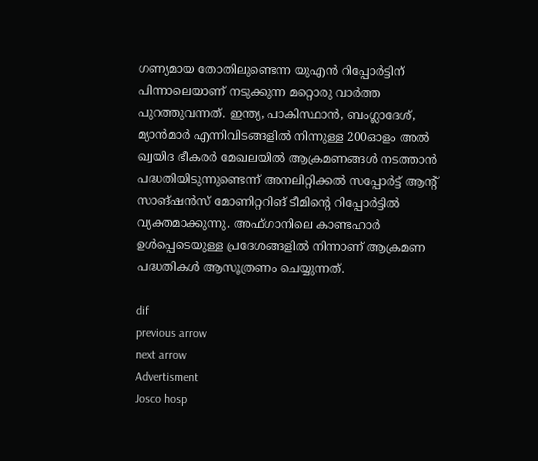ഗണ്യമായ തോതിലുണ്ടെന്ന യുഎന്‍ റിപ്പോര്‍ട്ടിന് പിന്നാലെയാണ് നടുക്കുന്ന മറ്റൊരു വാര്‍ത്ത പുറത്തുവന്നത്. ഇന്ത്യ, പാകിസ്ഥാന്‍, ബംഗ്ലാദേശ്, മ്യാന്‍മാര്‍ എന്നിവിടങ്ങളില്‍ നിന്നുള്ള 200ഓളം അല്‍ ഖ്വയിദ ഭീകരര്‍ മേഖലയില്‍ ആക്രമണങ്ങള്‍ നടത്താന്‍ പദ്ധതിയിടുന്നുണ്ടെന്ന് അനലിറ്റിക്കല്‍ സപ്പോര്‍ട്ട് ആന്റ് സാങ്ഷന്‍സ് മോണിറ്ററിങ് ടീമിന്റെ റിപ്പോര്‍ട്ടില്‍ വ്യക്തമാക്കുന്നു. അഫ്ഗാനിലെ കാണ്ടഹാര്‍ ഉള്‍പ്പെടെയുള്ള പ്രദേശങ്ങളില്‍ നിന്നാണ് ആക്രമണ പദ്ധതികള്‍ ആസൂത്രണം ചെയ്യുന്നത്.

dif
previous arrow
next arrow
Advertisment
Josco hosp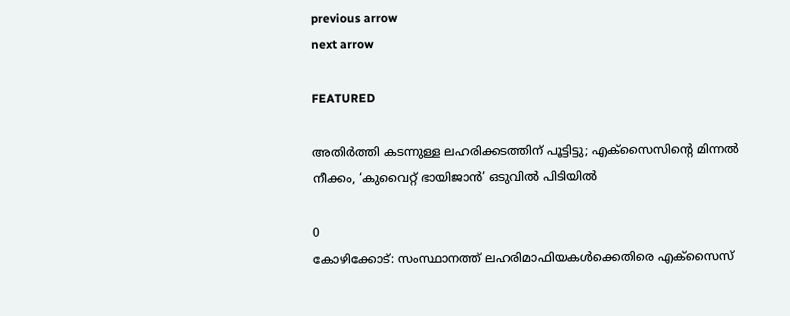previous arrow
next arrow

FEATURED

അതിർത്തി കടന്നുള്ള ലഹരിക്കടത്തിന് പൂട്ടിട്ടു; എക്‌സൈസിന്റെ മിന്നൽ നീക്കം, ‘കുവൈറ്റ് ഭായിജാൻ’ ഒടുവിൽ പിടിയിൽ

0
കോഴിക്കോട്: സംസ്ഥാനത്ത് ലഹരിമാഫിയകൾക്കെതിരെ എക്‌സൈസ്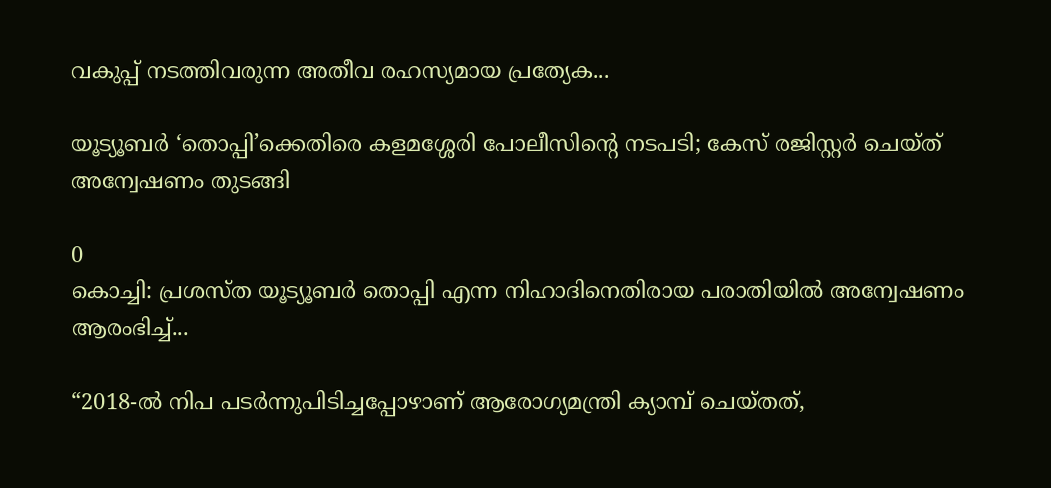വകുപ്പ് നടത്തിവരുന്ന അതീവ രഹസ്യമായ പ്രത്യേക...

യൂട്യൂബർ ‘തൊപ്പി’ക്കെതിരെ കളമശ്ശേരി പോലീസിന്റെ നടപടി; കേസ് രജിസ്റ്റർ ചെയ്ത് അന്വേഷണം തുടങ്ങി

0
കൊച്ചി: പ്രശസ്ത യൂട്യൂബര്‍ തൊപ്പി എന്ന നിഹാദിനെതിരായ പരാതിയില്‍ അന്വേഷണം ആരംഭിച്ച്...

“2018-ൽ നിപ പടർന്നുപിടിച്ചപ്പോഴാണ് ആരോഗ്യമന്ത്രി ക്യാമ്പ് ചെയ്തത്,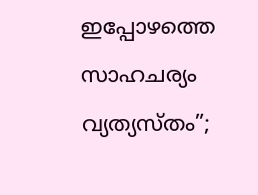ഇപ്പോഴത്തെ സാഹചര്യം വ്യത്യസ്തം”;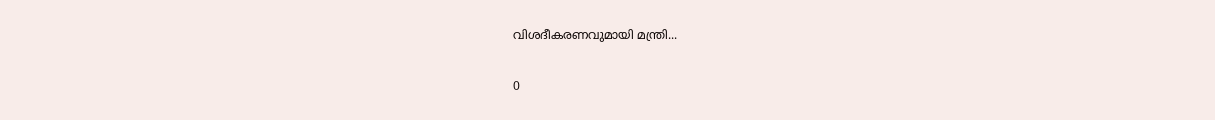വിശദീകരണവുമായി മന്ത്രി...

0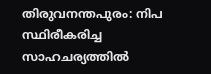തിരുവനന്തപുരം: നിപ സ്ഥിരീകരിച്ച സാഹചര്യത്തില്‍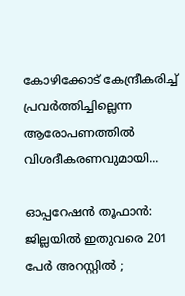കോഴിക്കോട് കേന്ദ്രീകരിച്ച് പ്രവര്‍ത്തിച്ചില്ലെന്ന ആരോപണത്തില്‍ വിശദീകരണവുമായി...

ഓപ്പറേഷൻ തൂഫാൻ: ജില്ലയിൽ ഇതുവരെ 201 പേർ അറസ്റ്റിൽ ;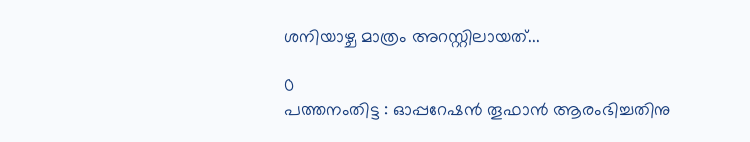ശനിയാഴ്ച മാത്രം അറസ്റ്റിലായത്...

0
പത്തനംതിട്ട : ഓപ്പറേഷൻ തൂഫാൻ ആരംഭിച്ചതിനു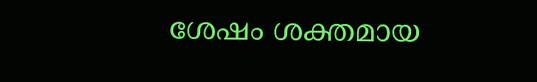ശേഷം ശക്തമായ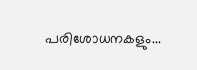പരിശോധനകളും...